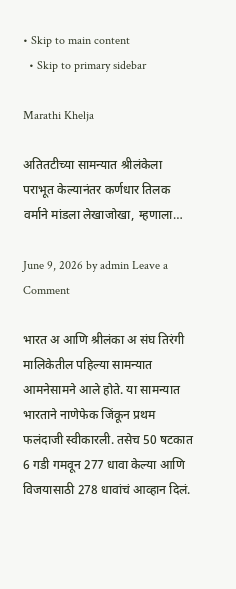• Skip to main content
  • Skip to primary sidebar

Marathi Khelja

अतितटीच्या सामन्यात श्रीलंकेला पराभूत केल्यानंतर कर्णधार तिलक वर्माने मांडला लेखाजोखा, म्हणाला…

June 9, 2026 by admin Leave a Comment

भारत अ आणि श्रीलंका अ संघ तिरंगी मालिकेतील पहिल्या सामन्यात आमनेसामने आले होते. या सामन्यात भारताने नाणेफेक जिंकून प्रथम फलंदाजी स्वीकारली. तसेच 50 षटकात 6 गडी गमवून 277 धावा केल्या आणि विजयासाठी 278 धावांचं आव्हान दिलं.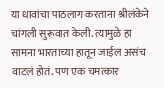या धावांचा पाठलाग करताना श्रीलंकेने चांगली सुरूवात केली. त्यामुळे हा सामना भारताच्या हातून जाईल असंच वाटलं होतं. पण एक चमत्कार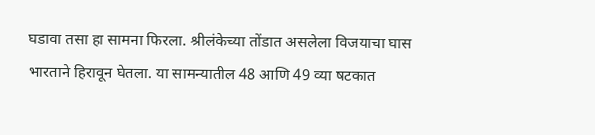घडावा तसा हा सामना फिरला. श्रीलंकेच्या तोंडात असलेला विजयाचा घास भारताने हिरावून घेतला. या सामन्यातील 48 आणि 49 व्या षटकात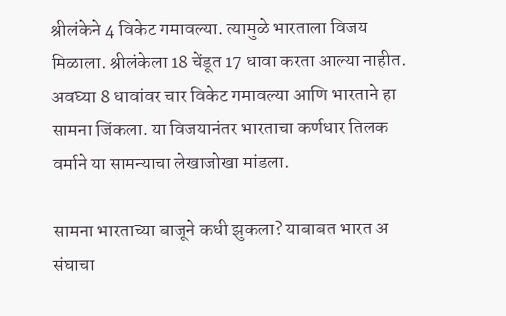श्रीलंकेने 4 विकेट गमावल्या. त्यामुळे भारताला विजय मिळाला. श्रीलंकेला 18 चेंडूत 17 धावा करता आल्या नाहीत. अवघ्या 8 धावांवर चार विकेट गमावल्या आणि भारताने हा सामना जिंकला. या विजयानंतर भारताचा कर्णधार तिलक वर्माने या सामन्याचा लेखाजोखा मांडला.

सामना भारताच्या बाजूने कधी झुकला? याबाबत भारत अ संघाचा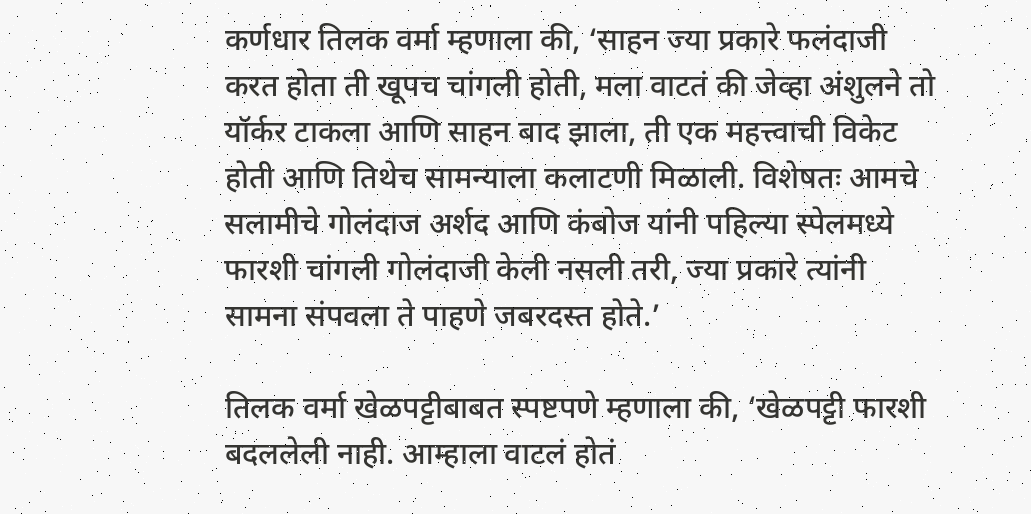कर्णधार तिलक वर्मा म्हणाला की, ‘साहन ज्या प्रकारे फलंदाजी करत होता ती खूपच चांगली होती, मला वाटतं की जेव्हा अंशुलने तो यॉर्कर टाकला आणि साहन बाद झाला, ती एक महत्त्वाची विकेट होती आणि तिथेच सामन्याला कलाटणी मिळाली. विशेषतः आमचे सलामीचे गोलंदाज अर्शद आणि कंबोज यांनी पहिल्या स्पेलमध्ये फारशी चांगली गोलंदाजी केली नसली तरी, ज्या प्रकारे त्यांनी सामना संपवला ते पाहणे जबरदस्त होते.’

तिलक वर्मा खेळपट्टीबाबत स्पष्टपणे म्हणाला की, ‘खेळपट्टी फारशी बदललेली नाही. आम्हाला वाटलं होतं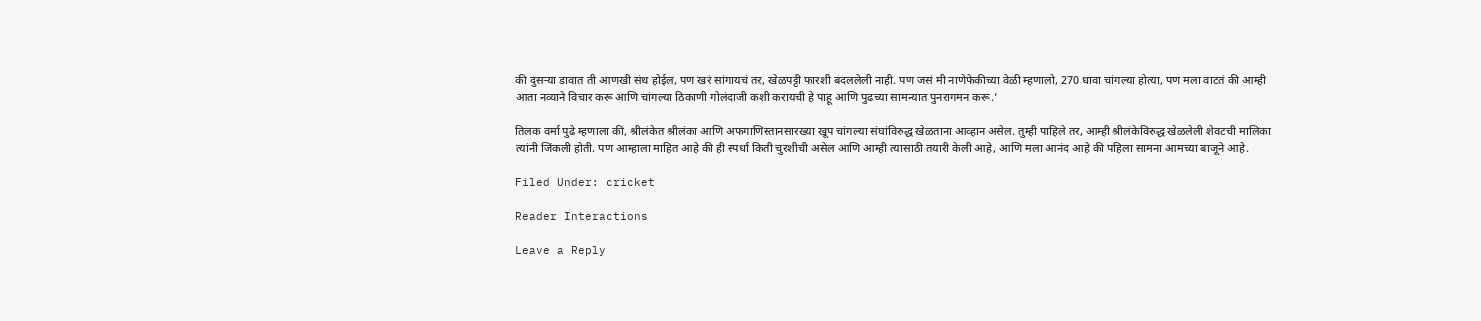की दुसऱ्या डावात ती आणखी संथ होईल, पण खरं सांगायचं तर, खेळपट्टी फारशी बदललेली नाही. पण जसं मी नाणेफेकीच्या वेळी म्हणालो, 270 धावा चांगल्या होत्या, पण मला वाटतं की आम्ही आता नव्याने विचार करू आणि चांगल्या ठिकाणी गोलंदाजी कशी करायची हे पाहू आणि पुढच्या सामन्यात पुनरागमन करू.’

तिलक वर्मा पुढे म्हणाला की, श्रीलंकेत श्रीलंका आणि अफगाणिस्तानसारख्या खूप चांगल्या संघांविरुद्ध खेळताना आव्हान असेल. तुम्ही पाहिले तर, आम्ही श्रीलंकेविरुद्ध खेळलेली शेवटची मालिका त्यांनी जिंकली होती. पण आम्हाला माहित आहे की ही स्पर्धा किती चुरशीची असेल आणि आम्ही त्यासाठी तयारी केली आहे, आणि मला आनंद आहे की पहिला सामना आमच्या बाजूने आहे.

Filed Under: cricket

Reader Interactions

Leave a Reply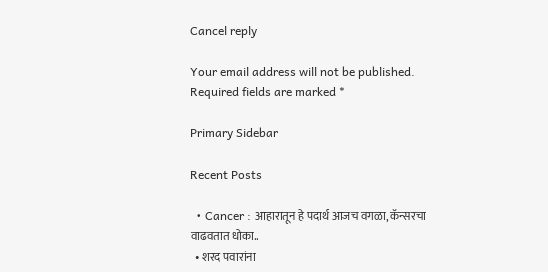Cancel reply

Your email address will not be published. Required fields are marked *

Primary Sidebar

Recent Posts

  • Cancer : आहारातून हे पदार्थ आजच वगळा, कॅन्सरचा वाढवतात धोका..
  • शरद पवारांना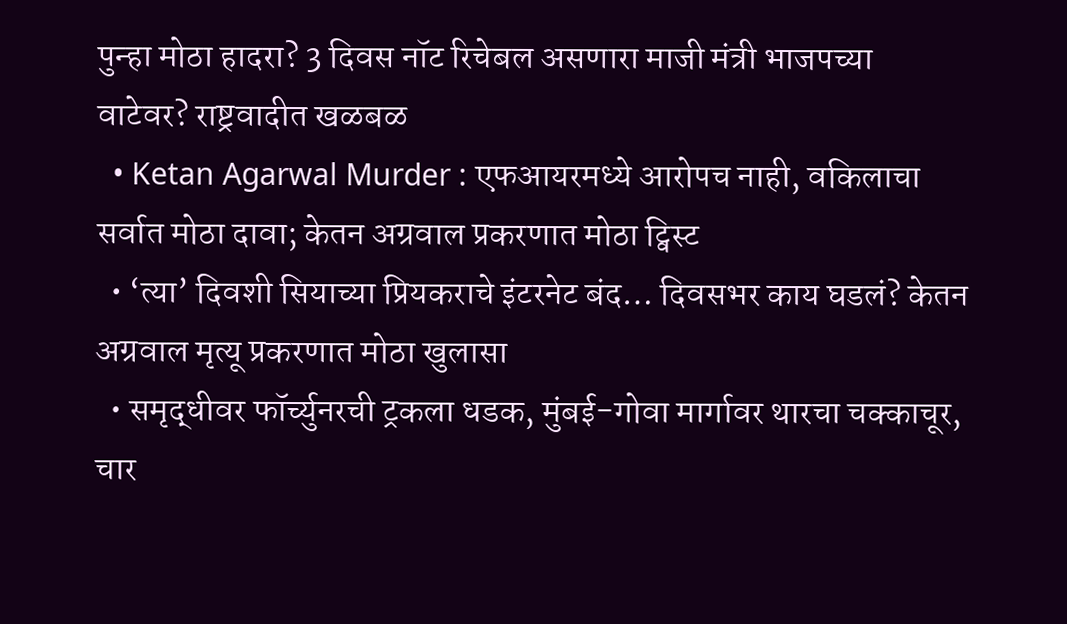पुन्हा मोठा हादरा? 3 दिवस नॉट रिचेबल असणारा माजी मंत्री भाजपच्या वाटेवर? राष्ट्रवादीत खळबळ
  • Ketan Agarwal Murder : एफआयरमध्ये आरोपच नाही, वकिलाचा सर्वात मोठा दावा; केतन अग्रवाल प्रकरणात मोठा ट्विस्ट
  • ‘त्या’ दिवशी सियाच्या प्रियकराचे इंटरनेट बंद… दिवसभर काय घडलं? केतन अग्रवाल मृत्यू प्रकरणात मोठा खुलासा
  • समृद्धीवर फॉर्च्युनरची ट्रकला धडक, मुंबई-गोवा मार्गावर थारचा चक्काचूर, चार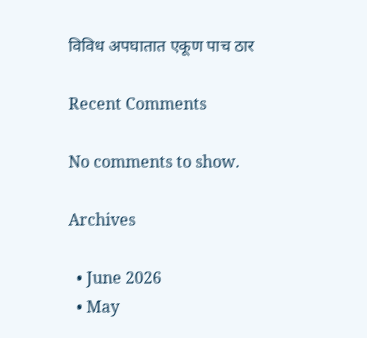विविध अपघातात एकूण पाच ठार

Recent Comments

No comments to show.

Archives

  • June 2026
  • May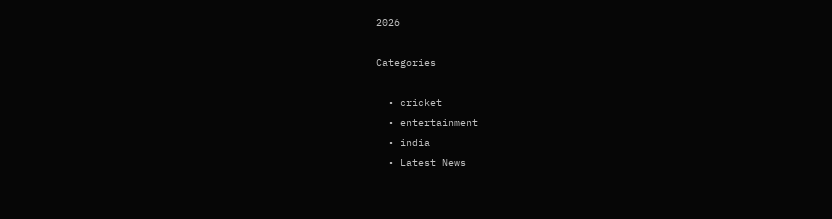2026

Categories

  • cricket
  • entertainment
  • india
  • Latest News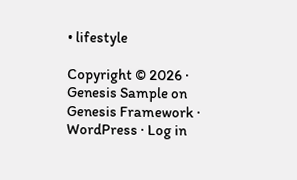• lifestyle

Copyright © 2026 · Genesis Sample on Genesis Framework · WordPress · Log in